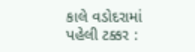કાલે વડોદરામાં પહેલી ટક્કર :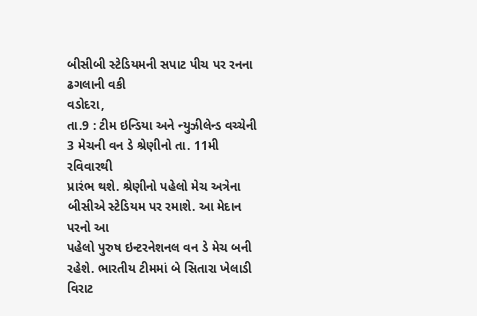બીસીબી સ્ટેડિયમની સપાટ પીચ પર રનના ઢગલાની વકી
વડોદરા,
તા.9 : ટીમ ઇન્ડિયા અને ન્યુઝીલેન્ડ વચ્ચેની 3 મેચની વન ડે શ્રેણીનો તા. 11મી રવિવારથી
પ્રારંભ થશે. શ્રેણીનો પહેલો મેચ અત્રેના બીસીએ સ્ટેડિયમ પર રમાશે. આ મેદાન પરનો આ
પહેલો પુરુષ ઇન્ટરનેશનલ વન ડે મેચ બની રહેશે. ભારતીય ટીમમાં બે સિતારા ખેલાડી વિરાટ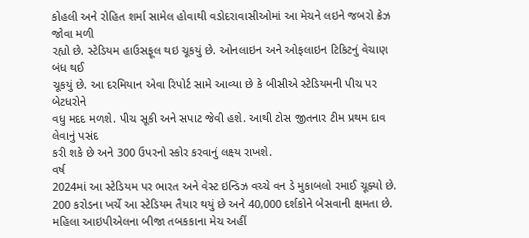કોહલી અને રોહિત શર્મા સામેલ હોવાથી વડોદરાવાસીઓમાં આ મેચને લઇને જબરો ક્રેઝ જોવા મળી
રહ્યો છે. સ્ટેડિયમ હાઉસફૂલ થઇ ચૂકયું છે. ઓનલાઇન અને ઓફલાઇન ટિકિટનું વેચાણ બંધ થઈ
ચૂકયું છે. આ દરમિયાન એવા રિપોર્ટ સામે આવ્યા છે કે બીસીએ સ્ટેડિયમની પીચ પર બેટધરોને
વધુ મદદ મળશે. પીચ સૂકી અને સપાટ જેવી હશે. આથી ટોસ જીતનાર ટીમ પ્રથમ દાવ લેવાનું પસંદ
કરી શકે છે અને 300 ઉપરનો સ્કોર કરવાનું લક્ષ્ય રાખશે.
વર્ષ
2024માં આ સ્ટેડિયમ પર ભારત અને વેસ્ટ ઇન્ડિઝ વચ્ચે વન ડે મુકાબલો રમાઈ ચૂક્યો છે.
200 કરોડના ખર્ચે આ સ્ટેડિયમ તૈયાર થયું છે અને 40,000 દર્શકોને બેસવાની ક્ષમતા છે.
મહિલા આઇપીએલના બીજા તબકકાના મેચ અહીં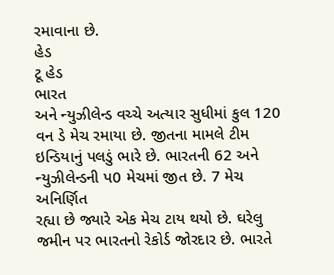રમાવાના છે.
હેડ
ટૂ હેડ
ભારત
અને ન્યુઝીલેન્ડ વચ્ચે અત્યાર સુધીમાં કુલ 120 વન ડે મેચ રમાયા છે. જીતના મામલે ટીમ
ઇન્ડિયાનું પલડું ભારે છે. ભારતની 62 અને ન્યુઝીલેન્ડની પ0 મેચમાં જીત છે. 7 મેચ અનિર્ણિત
રહ્યા છે જ્યારે એક મેચ ટાય થયો છે. ઘરેલુ જમીન પર ભારતનો રેકોર્ડ જોરદાર છે. ભારતે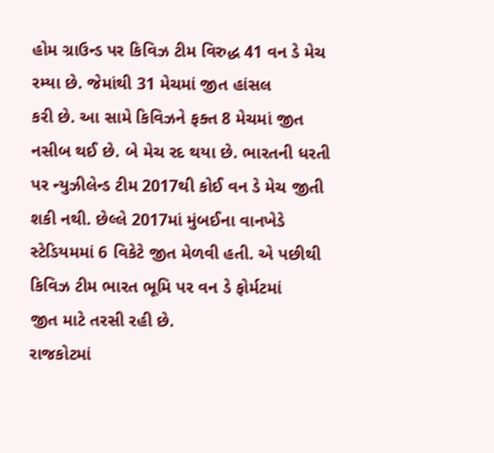હોમ ગ્રાઉન્ડ પર કિવિઝ ટીમ વિરુદ્ધ 41 વન ડે મેચ રમ્યા છે. જેમાંથી 31 મેચમાં જીત હાંસલ
કરી છે. આ સામે કિવિઝને ફક્ત 8 મેચમાં જીત નસીબ થઈ છે. બે મેચ રદ થયા છે. ભારતની ધરતી
પર ન્યુઝીલેન્ડ ટીમ 2017થી કોઈ વન ડે મેચ જીતી શકી નથી. છેલ્લે 2017માં મુંબઈના વાનખેડે
સ્ટેડિયમમાં 6 વિકેટે જીત મેળવી હતી. એ પછીથી કિવિઝ ટીમ ભારત ભૂમિ પર વન ડે ફોર્મટમાં
જીત માટે તરસી રહી છે.
રાજકોટમાં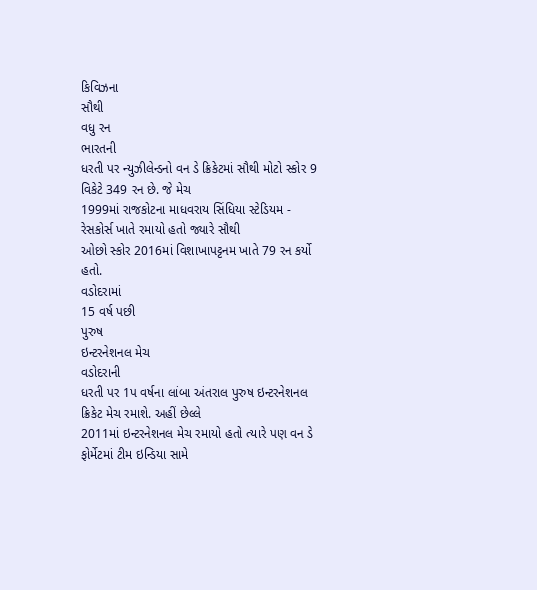કિવિઝના
સૌથી
વધુ રન
ભારતની
ધરતી પર ન્યુઝીલેન્ડનો વન ડે ક્રિકેટમાં સૌથી મોટો સ્કોર 9 વિકેટે 349 રન છે. જે મેચ
1999માં રાજકોટના માધવરાય સિંધિયા સ્ટેડિયમ - રેસકોર્સ ખાતે રમાયો હતો જ્યારે સૌથી
ઓછો સ્કોર 2016માં વિશાખાપટ્ટનમ ખાતે 79 રન કર્યો હતો.
વડોદરામાં
15 વર્ષ પછી
પુરુષ
ઇન્ટરનેશનલ મેચ
વડોદરાની
ધરતી પર 1પ વર્ષના લાંબા અંતરાલ પુરુષ ઇન્ટરનેશનલ ક્રિકેટ મેચ રમાશે. અહીં છેલ્લે
2011માં ઇન્ટરનેશનલ મેચ રમાયો હતો ત્યારે પણ વન ડે ફોર્મેટમાં ટીમ ઇન્ડિયા સામે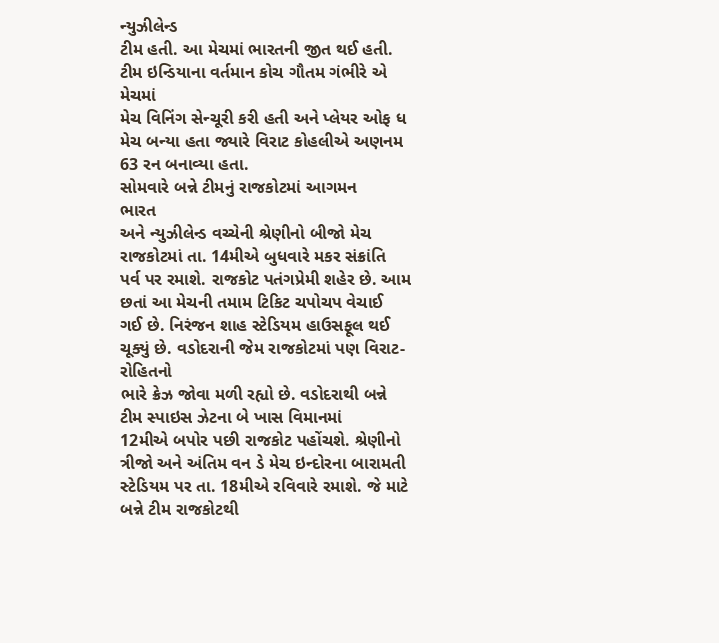ન્યુઝીલેન્ડ
ટીમ હતી. આ મેચમાં ભારતની જીત થઈ હતી. ટીમ ઇન્ડિયાના વર્તમાન કોચ ગૌતમ ગંભીરે એ મેચમાં
મેચ વિનિંગ સેન્ચૂરી કરી હતી અને પ્લેયર ઓફ ધ મેચ બન્યા હતા જ્યારે વિરાટ કોહલીએ અણનમ
63 રન બનાવ્યા હતા.
સોમવારે બન્ને ટીમનું રાજકોટમાં આગમન
ભારત
અને ન્યુઝીલેન્ડ વચ્ચેની શ્રેણીનો બીજો મેચ રાજકોટમાં તા. 14મીએ બુધવારે મકર સંક્રાંતિ
પર્વ પર રમાશે. રાજકોટ પતંગપ્રેમી શહેર છે. આમ છતાં આ મેચની તમામ ટિકિટ ચપોચપ વેચાઈ
ગઈ છે. નિરંજન શાહ સ્ટેડિયમ હાઉસફૂલ થઈ ચૂક્યું છે. વડોદરાની જેમ રાજકોટમાં પણ વિરાટ-રોહિતનો
ભારે ક્રેઝ જોવા મળી રહ્યો છે. વડોદરાથી બન્ને ટીમ સ્પાઇસ ઝેટના બે ખાસ વિમાનમાં
12મીએ બપોર પછી રાજકોટ પહોંચશે. શ્રેણીનો ત્રીજો અને અંતિમ વન ડે મેચ ઇન્દોરના બારામતી
સ્ટેડિયમ પર તા. 18મીએ રવિવારે રમાશે. જે માટે બન્ને ટીમ રાજકોટથી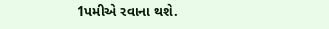1પમીએ રવાના થશે.